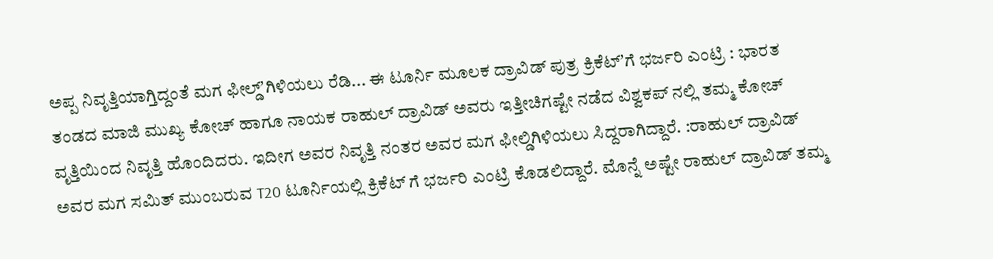ಅಪ್ಪ ನಿವೃತ್ತಿಯಾಗ್ತಿದ್ದಂತೆ ಮಗ ಫೀಲ್ಡ್‌ʼಗಿಳಿಯಲು ರೆಡಿ... ಈ ಟೂರ್ನಿ ಮೂಲಕ ದ್ರಾವಿಡ್‌ ಪುತ್ರ ಕ್ರಿಕೆಟ್‌ʼಗೆ ಭರ್ಜರಿ ಎಂಟ್ರಿ : ಭಾರತ ತಂಡದ ಮಾಜಿ ಮುಖ್ಯ ಕೋಚ್ ಹಾಗೂ ನಾಯಕ ರಾಹುಲ್ ದ್ರಾವಿಡ್ ಅವರು ಇತ್ತೀಚಿಗಷ್ಟೇ ನಡೆದ ವಿಶ್ವಕಪ್ ನಲ್ಲಿ ತಮ್ಮ ಕೋಚ್ ವೃತ್ತಿಯಿಂದ ನಿವೃತ್ತಿ ಹೊಂದಿದರು. ಇದೀಗ ಅವರ ನಿವೃತ್ತಿ ನಂತರ ಅವರ ಮಗ ಫೀಲ್ಡಿಗಿಳಿಯಲು ಸಿದ್ದರಾಗಿದ್ದಾರೆ. :ರಾಹುಲ್ ದ್ರಾವಿಡ್ ಅವರ ಮಗ ಸಮಿತ್ ಮುಂಬರುವ T20 ಟೂರ್ನಿಯಲ್ಲಿ ಕ್ರಿಕೆಟ್ ಗೆ ಭರ್ಜರಿ ಎಂಟ್ರಿ ಕೊಡಲಿದ್ದಾರೆ. ಮೊನ್ನೆ ಅಷ್ಟೇ ರಾಹುಲ್ ದ್ರಾವಿಡ್ ತಮ್ಮ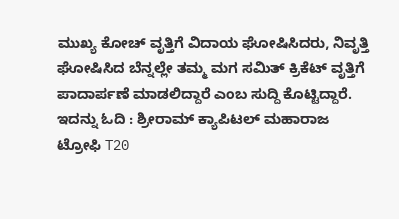ಮುಖ್ಯ ಕೋಚ್ ವೃತ್ತಿಗೆ ವಿದಾಯ ಘೋಷಿಸಿದರು, ನಿವೃತ್ತಿ ಘೋಷಿಸಿದ ಬೆನ್ನಲ್ಲೇ ತಮ್ಮ ಮಗ ಸಮಿತ್ ಕ್ರಿಕೆಟ್ ವೃತ್ತಿಗೆ ಪಾದಾರ್ಪಣೆ ಮಾಡಲಿದ್ದಾರೆ ಎಂಬ ಸುದ್ದಿ ಕೊಟ್ಟಿದ್ದಾರೆ. ಇದನ್ನು ಓದಿ : ಶ್ರೀರಾಮ್ ಕ್ಯಾಪಿಟಲ್ ಮಹಾರಾಜ ಟ್ರೋಫಿ T20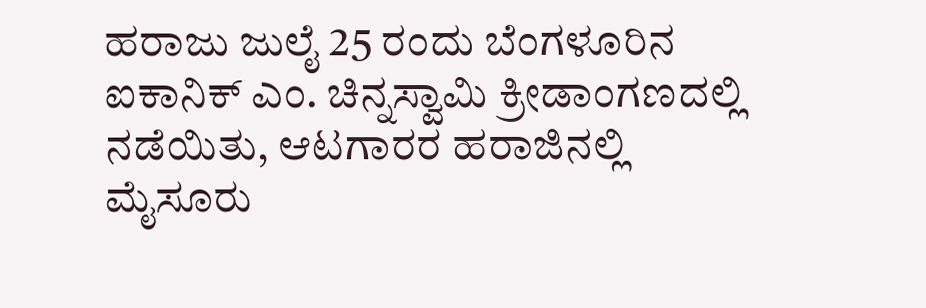ಹರಾಜು ಜುಲೈ 25 ರಂದು ಬೆಂಗಳೂರಿನ ಐಕಾನಿಕ್ ಎಂ. ಚಿನ್ನಸ್ವಾಮಿ ಕ್ರೀಡಾಂಗಣದಲ್ಲಿ ನಡೆಯಿತು, ಆಟಗಾರರ ಹರಾಜಿನಲ್ಲಿ ಮೈಸೂರು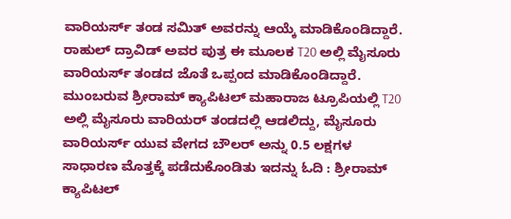ವಾರಿಯರ್ಸ್ ತಂಡ ಸಮಿತ್ ಅವರನ್ನು ಆಯ್ಕೆ ಮಾಡಿಕೊಂಡಿದ್ದಾರೆ. ರಾಹುಲ್ ದ್ರಾವಿಡ್ ಅವರ ಪುತ್ರ ಈ ಮೂಲಕ T20 ಅಲ್ಲಿ ಮೈಸೂರು ವಾರಿಯರ್ಸ್ ತಂಡದ ಜೊತೆ ಒಪ್ಪಂದ ಮಾಡಿಕೊಂಡಿದ್ದಾರೆ. ಮುಂಬರುವ ಶ್ರೀರಾಮ್ ಕ್ಯಾಪಿಟಲ್ ಮಹಾರಾಜ ಟ್ರೂಪಿಯಲ್ಲಿ T20 ಅಲ್ಲಿ ಮೈಸೂರು ವಾರಿಯರ್ ತಂಡದಲ್ಲಿ ಆಡಲಿದ್ದು, ಮೈಸೂರು ವಾರಿಯರ್ಸ್ ಯುವ ವೇಗದ ಬೌಲರ್ ಅನ್ನು 0.5 ಲಕ್ಷಗಳ ಸಾಧಾರಣ ಮೊತ್ತಕ್ಕೆ ಪಡೆದುಕೊಂಡಿತು ಇದನ್ನು ಓದಿ : ಶ್ರೀರಾಮ್ ಕ್ಯಾಪಿಟಲ್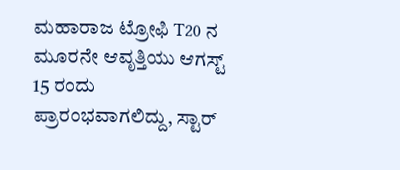ಮಹಾರಾಜ ಟ್ರೋಫಿ T20 ನ ಮೂರನೇ ಆವೃತ್ತಿಯು ಆಗಸ್ಟ್ 15 ರಂದು ಪ್ರಾರಂಭವಾಗಲಿದ್ದು, ಸ್ಟಾರ್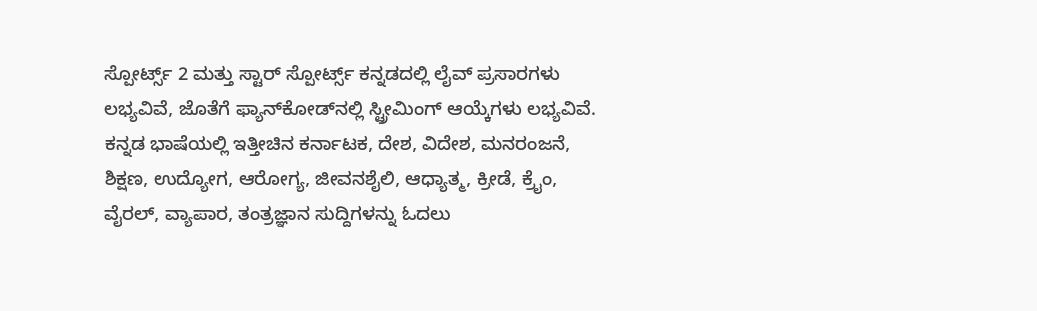ಸ್ಪೋರ್ಟ್ಸ್ 2 ಮತ್ತು ಸ್ಟಾರ್ ಸ್ಪೋರ್ಟ್ಸ್ ಕನ್ನಡದಲ್ಲಿ ಲೈವ್ ಪ್ರಸಾರಗಳು ಲಭ್ಯವಿವೆ, ಜೊತೆಗೆ ಫ್ಯಾನ್‌ಕೋಡ್‌ನಲ್ಲಿ ಸ್ಟ್ರೀಮಿಂಗ್ ಆಯ್ಕೆಗಳು ಲಭ್ಯವಿವೆ. ಕನ್ನಡ ಭಾಷೆಯಲ್ಲಿ ಇತ್ತೀಚಿನ ಕರ್ನಾಟಕ, ದೇಶ, ವಿದೇಶ, ಮನರಂಜನೆ, ಶಿಕ್ಷಣ, ಉದ್ಯೋಗ, ಆರೋಗ್ಯ, ಜೀವನಶೈಲಿ, ಆಧ್ಯಾತ್ಮ, ಕ್ರೀಡೆ, ಕ್ರೈಂ, ವೈರಲ್, ವ್ಯಾಪಾರ, ತಂತ್ರಜ್ಞಾನ ಸುದ್ದಿಗಳನ್ನು ಓದಲು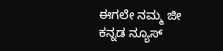ಈಗಲೇ ನಮ್ಮ ಜೀ ಕನ್ನಡ ನ್ಯೂಸ್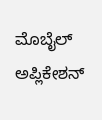ಮೊಬೈಲ್ ಅಪ್ಲಿಕೇಶನ್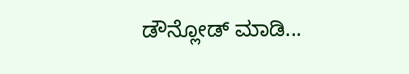ಡೌನ್ಲೋಡ್ ಮಾಡಿ...